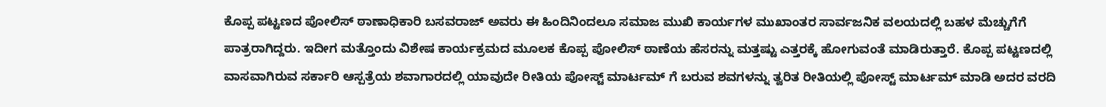ಕೊಪ್ಪ ಪಟ್ಟಣದ ಪೋಲಿಸ್ ಠಾಣಾಧಿಕಾರಿ ಬಸವರಾಜ್ ಅವರು ಈ ಹಿಂದಿನಿಂದಲೂ ಸಮಾಜ ಮುಖಿ ಕಾರ್ಯಗಳ ಮುಖಾಂತರ ಸಾರ್ವಜನಿಕ ವಲಯದಲ್ಲಿ ಬಹಳ ಮೆಚ್ಚುಗೆಗೆ ಪಾತ್ರರಾಗಿದ್ದರು. ಇದೀಗ ಮತ್ತೊಂದು ವಿಶೇಷ ಕಾರ್ಯಕ್ರಮದ ಮೂಲಕ ಕೊಪ್ಪ ಪೋಲಿಸ್ ಠಾಣೆಯ ಹೆಸರನ್ನು ಮತ್ತಷ್ಟು ಎತ್ತರಕ್ಕೆ ಹೋಗುವಂತೆ ಮಾಡಿರುತ್ತಾರೆ. ಕೊಪ್ಪ ಪಟ್ಟಣದಲ್ಲಿ ವಾಸವಾಗಿರುವ ಸರ್ಕಾರಿ ಆಸ್ಪತ್ರೆಯ ಶವಾಗಾರದಲ್ಲಿ ಯಾವುದೇ ರೀತಿಯ ಪೋಸ್ಟ್ ಮಾರ್ಟಮ್ ಗೆ ಬರುವ ಶವಗಳನ್ನು ತ್ವರಿತ ರೀತಿಯಲ್ಲಿ ಪೋಸ್ಟ್ ಮಾರ್ಟಮ್ ಮಾಡಿ ಅದರ ವರದಿ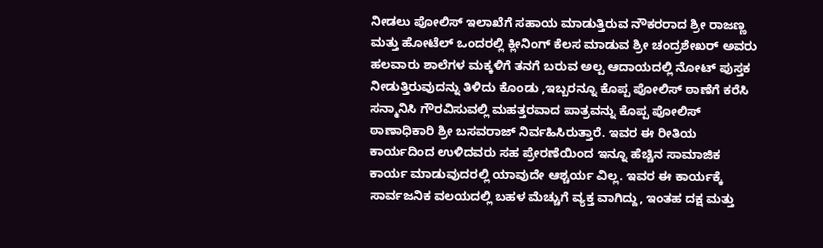ನೀಡಲು ಪೋಲಿಸ್ ಇಲಾಖೆಗೆ ಸಹಾಯ ಮಾಡುತ್ತಿರುವ ನೌಕರರಾದ ಶ್ರೀ ರಾಜಣ್ಣ ಮತ್ತು ಹೋಟೆಲ್ ಒಂದರಲ್ಲಿ ಕ್ಲೀನಿಂಗ್ ಕೆಲಸ ಮಾಡುವ ಶ್ರೀ ಚಂದ್ರಶೇಖರ್ ಅವರು ಹಲವಾರು ಶಾಲೆಗಳ ಮಕ್ಕಳಿಗೆ ತನಗೆ ಬರುವ ಅಲ್ಪ ಆದಾಯದಲ್ಲಿ ನೋಟ್ ಪುಸ್ತಕ ನೀಡುತ್ತಿರುವುದನ್ನು ತಿಳಿದು ಕೊಂಡು ,ಇಬ್ಬರನ್ನೂ ಕೊಪ್ಪ ಪೋಲಿಸ್ ಠಾಣೆಗೆ ಕರೆಸಿ ಸನ್ಮಾನಿಸಿ ಗೌರವಿಸುವಲ್ಲಿ ಮಹತ್ತರವಾದ ಪಾತ್ರವನ್ನು ಕೊಪ್ಪ ಪೋಲಿಸ್ ಠಾಣಾಧಿಕಾರಿ ಶ್ರೀ ಬಸವರಾಜ್ ನಿರ್ವಹಿಸಿರುತ್ತಾರೆ. ಇವರ ಈ ರೀತಿಯ ಕಾರ್ಯದಿಂದ ಉಳಿದವರು ಸಹ ಪ್ರೇರಣೆಯಿಂದ ಇನ್ನೂ ಹೆಚ್ಚಿನ ಸಾಮಾಜಿಕ ಕಾರ್ಯ ಮಾಡುವುದರಲ್ಲಿ ಯಾವುದೇ ಆಶ್ಚರ್ಯ ವಿಲ್ಲ. ಇವರ ಈ ಕಾರ್ಯಕ್ಕೆ ಸಾರ್ವಜನಿಕ ವಲಯದಲ್ಲಿ ಬಹಳ ಮೆಚ್ಚುಗೆ ವ್ಯಕ್ತ ವಾಗಿದ್ದು, ಇಂತಹ ದಕ್ಷ ಮತ್ತು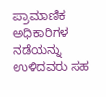ಪ್ರಾಮಾಣಿಕ ಅಧಿಕಾರಿಗಳ ನಡೆಯನ್ನು ಉಳಿದವರು ಸಹ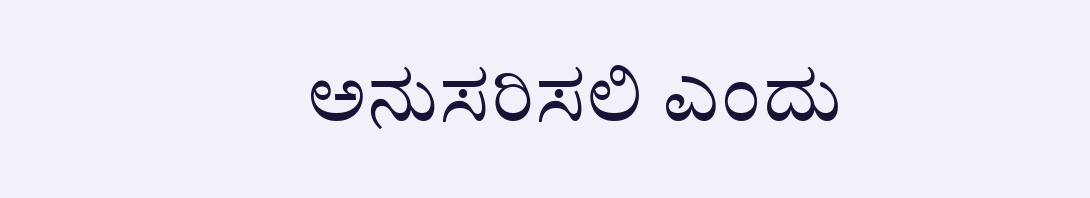ಅನುಸರಿಸಲಿ ಎಂದು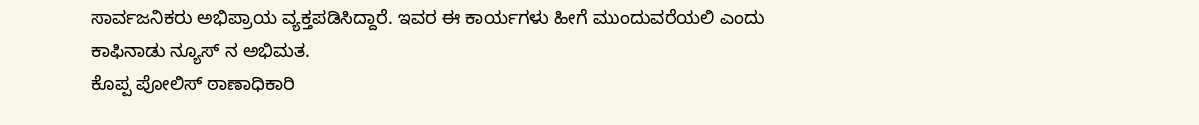ಸಾರ್ವಜನಿಕರು ಅಭಿಪ್ರಾಯ ವ್ಯಕ್ತಪಡಿಸಿದ್ದಾರೆ. ಇವರ ಈ ಕಾರ್ಯಗಳು ಹೀಗೆ ಮುಂದುವರೆಯಲಿ ಎಂದು ಕಾಫಿನಾಡು ನ್ಯೂಸ್ ನ ಅಭಿಮತ.
ಕೊಪ್ಪ ಪೋಲಿಸ್ ಠಾಣಾಧಿಕಾರಿ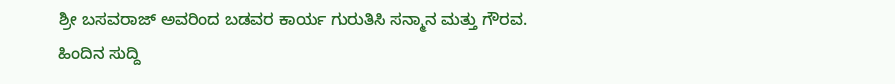ಶ್ರೀ ಬಸವರಾಜ್ ಅವರಿಂದ ಬಡವರ ಕಾರ್ಯ ಗುರುತಿಸಿ ಸನ್ಮಾನ ಮತ್ತು ಗೌರವ.
ಹಿಂದಿನ ಸುದ್ದಿ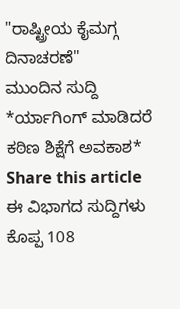"ರಾಷ್ಟ್ರೀಯ ಕೈಮಗ್ಗ ದಿನಾಚರಣೆ"
ಮುಂದಿನ ಸುದ್ದಿ
*ರ್ಯಾಗಿಂಗ್ ಮಾಡಿದರೆ ಕಠಿಣ ಶಿಕ್ಷೆಗೆ ಅವಕಾಶ*
Share this article
ಈ ವಿಭಾಗದ ಸುದ್ದಿಗಳು
ಕೊಪ್ಪ 108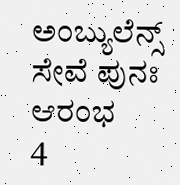ಅಂಬ್ಯುಲೆನ್ಸ್ ಸೇವೆ ಪುನಃ ಆರಂಭ
4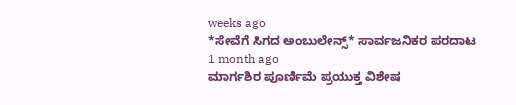weeks ago
*ಸೇವೆಗೆ ಸಿಗದ ಅಂಬುಲೇನ್ಸ್* ಸಾರ್ವಜನಿಕರ ಪರದಾಟ
1 month ago
ಮಾರ್ಗಶಿರ ಪೂರ್ಣಿಮೆ ಪ್ರಯುಕ್ತ ವಿಶೇಷ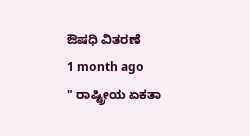ಔಷಧಿ ವಿತರಣೆ
1 month ago
" ರಾಷ್ಟ್ರೀಯ ಏಕತಾ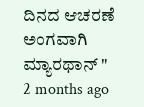ದಿನದ ಆಚರಣೆ ಅಂಗವಾಗಿ ಮ್ಯಾರಥಾನ್ "
2 months ago